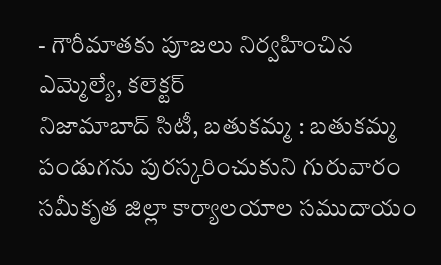- గౌరీమాతకు పూజలు నిర్వహించిన ఎమ్మెల్యే, కలెక్టర్
నిజామాబాద్ సిటీ, బతుకమ్మ : బతుకమ్మ పండుగను పురస్కరించుకుని గురువారం సమీకృత జిల్లా కార్యాలయాల సముదాయం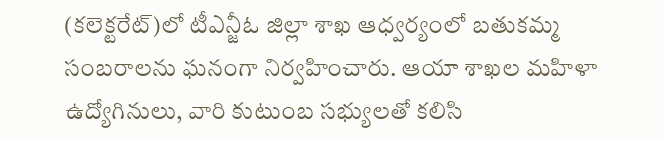(కలెక్టరేట్)లో టీఎన్జీఓ జిల్లా శాఖ ఆధ్వర్యంలో బతుకమ్మ సంబరాలను ఘనంగా నిర్వహించారు. ఆయా శాఖల మహిళా ఉద్యోగినులు, వారి కుటుంబ సభ్యులతో కలిసి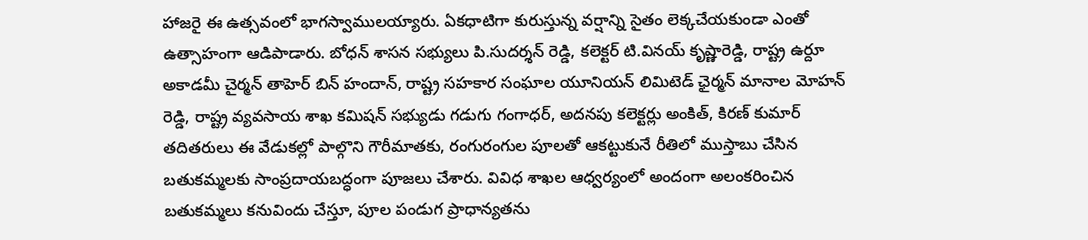హాజరై ఈ ఉత్సవంలో భాగస్వాములయ్యారు. ఏకధాటిగా కురుస్తున్న వర్షాన్ని సైతం లెక్కచేయకుండా ఎంతో ఉత్సాహంగా ఆడిపాడారు. బోధన్ శాసన సభ్యులు పి.సుదర్శన్ రెడ్డి, కలెక్టర్ టి.వినయ్ కృష్ణారెడ్డి, రాష్ట్ర ఉర్దూ అకాడమీ చైర్మన్ తాహెర్ బిన్ హందాన్, రాష్ట్ర సహకార సంఘాల యూనియన్ లిమిటెడ్ ఛైర్మన్ మానాల మోహన్ రెడ్డి, రాష్ట్ర వ్యవసాయ శాఖ కమిషన్ సభ్యుడు గడుగు గంగాధర్, అదనపు కలెక్టర్లు అంకిత్, కిరణ్ కుమార్ తదితరులు ఈ వేడుకల్లో పాల్గొని గౌరీమాతకు, రంగురంగుల పూలతో ఆకట్టుకునే రీతిలో ముస్తాబు చేసిన బతుకమ్మలకు సాంప్రదాయబద్ధంగా పూజలు చేశారు. వివిధ శాఖల ఆధ్వర్యంలో అందంగా అలంకరించిన బతుకమ్మలు కనువిందు చేస్తూ, పూల పండుగ ప్రాధాన్యతను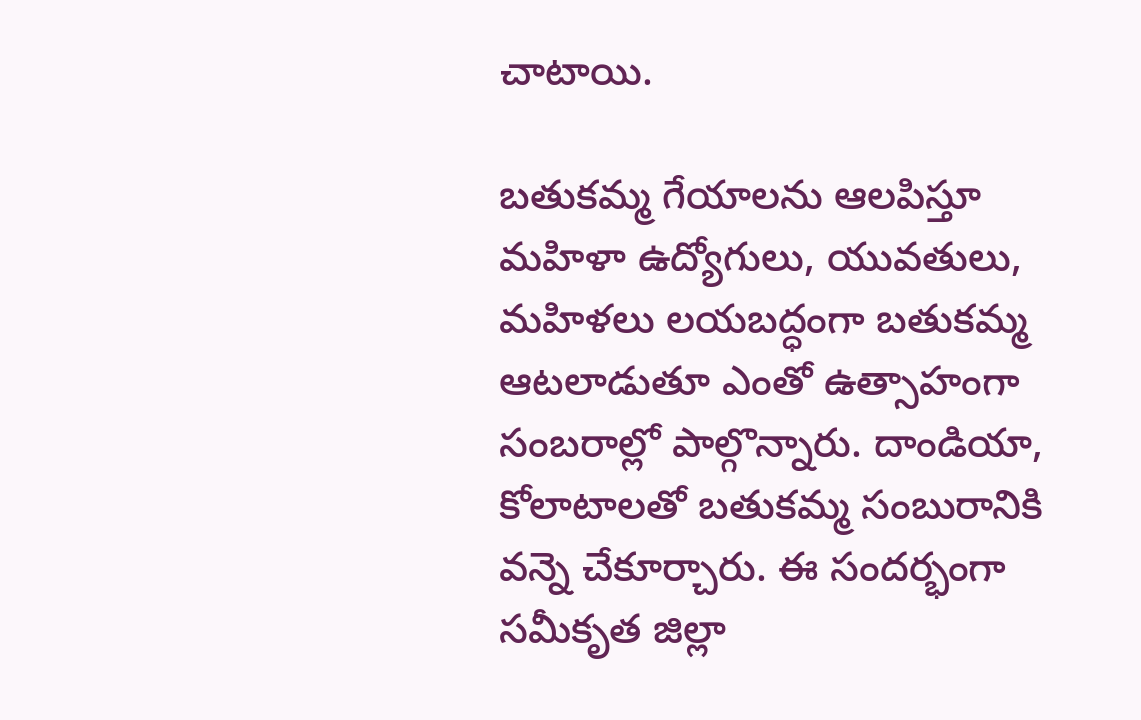చాటాయి.

బతుకమ్మ గేయాలను ఆలపిస్తూ మహిళా ఉద్యోగులు, యువతులు, మహిళలు లయబద్ధంగా బతుకమ్మ ఆటలాడుతూ ఎంతో ఉత్సాహంగా సంబరాల్లో పాల్గొన్నారు. దాండియా, కోలాటాలతో బతుకమ్మ సంబురానికి వన్నె చేకూర్చారు. ఈ సందర్భంగా సమీకృత జిల్లా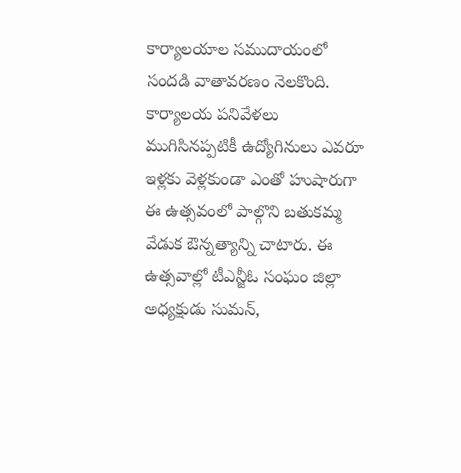కార్యాలయాల సముదాయంలో సందడి వాతావరణం నెలకొంది. కార్యాలయ పనివేళలు ముగిసినప్పటికీ ఉద్యోగినులు ఎవరూ ఇళ్లకు వెళ్లకుండా ఎంతో హుషారుగా ఈ ఉత్సవంలో పాల్గొని బతుకమ్మ వేడుక ఔన్నత్యాన్ని చాటారు. ఈ ఉత్సవాల్లో టీఎన్జీఓ సంఘం జిల్లా అధ్యక్షుడు సుమన్,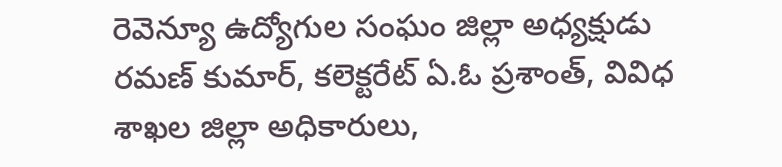రెవెన్యూ ఉద్యోగుల సంఘం జిల్లా అధ్యక్షుడు రమణ్ కుమార్, కలెక్టరేట్ ఏ.ఓ ప్రశాంత్, వివిధ శాఖల జిల్లా అధికారులు,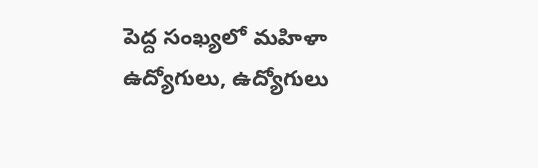పెద్ద సంఖ్యలో మహిళా ఉద్యోగులు, ఉద్యోగులు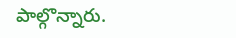పాల్గొన్నారు.